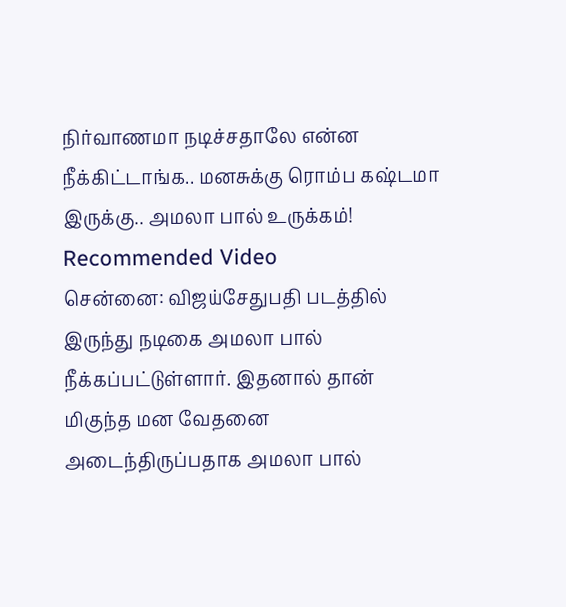நிர்வாணமா நடிச்சதாலே என்ன நீக்கிட்டாங்க.. மனசுக்கு ரொம்ப கஷ்டமா இருக்கு.. அமலா பால் உருக்கம்!
Recommended Video
சென்னை: விஜய்சேதுபதி படத்தில் இருந்து நடிகை அமலா பால் நீக்கப்பட்டுள்ளார். இதனால் தான் மிகுந்த மன வேதனை அடைந்திருப்பதாக அமலா பால்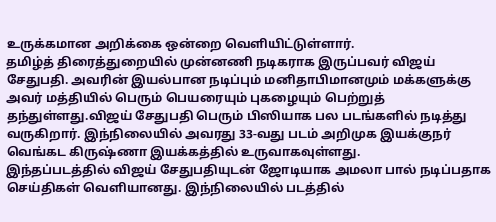உருக்கமான அறிக்கை ஒன்றை வெளியிட்டுள்ளார்.
தமிழ்த் திரைத்துறையில் முன்னணி நடிகராக இருப்பவர் விஜய் சேதுபதி. அவரின் இயல்பான நடிப்பும் மனிதாபிமானமும் மக்களுக்கு அவர் மத்தியில் பெரும் பெயரையும் புகழையும் பெற்றுத் தந்துள்ளது.விஜய் சேதுபதி பெரும் பிஸியாக பல படங்களில் நடித்து வருகிறார். இந்நிலையில் அவரது 33-வது படம் அறிமுக இயக்குநர் வெங்கட கிருஷ்ணா இயக்கத்தில் உருவாகவுள்ளது.
இந்தப்படத்தில் விஜய் சேதுபதியுடன் ஜோடியாக அமலா பால் நடிப்பதாக செய்திகள் வெளியானது. இந்நிலையில் படத்தில்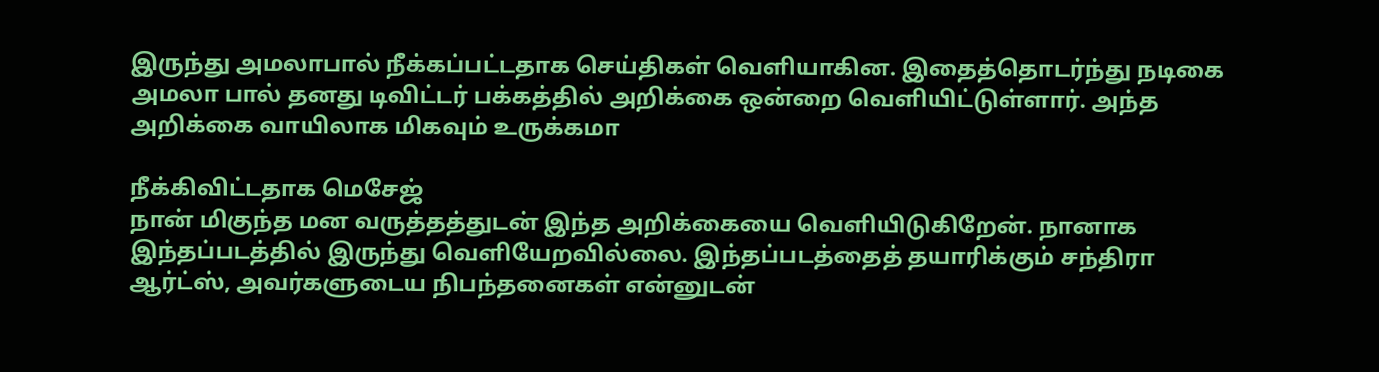இருந்து அமலாபால் நீக்கப்பட்டதாக செய்திகள் வெளியாகின. இதைத்தொடர்ந்து நடிகை அமலா பால் தனது டிவிட்டர் பக்கத்தில் அறிக்கை ஒன்றை வெளியிட்டுள்ளார். அந்த அறிக்கை வாயிலாக மிகவும் உருக்கமா

நீக்கிவிட்டதாக மெசேஜ்
நான் மிகுந்த மன வருத்தத்துடன் இந்த அறிக்கையை வெளியிடுகிறேன். நானாக இந்தப்படத்தில் இருந்து வெளியேறவில்லை. இந்தப்படத்தைத் தயாரிக்கும் சந்திரா ஆர்ட்ஸ், அவர்களுடைய நிபந்தனைகள் என்னுடன்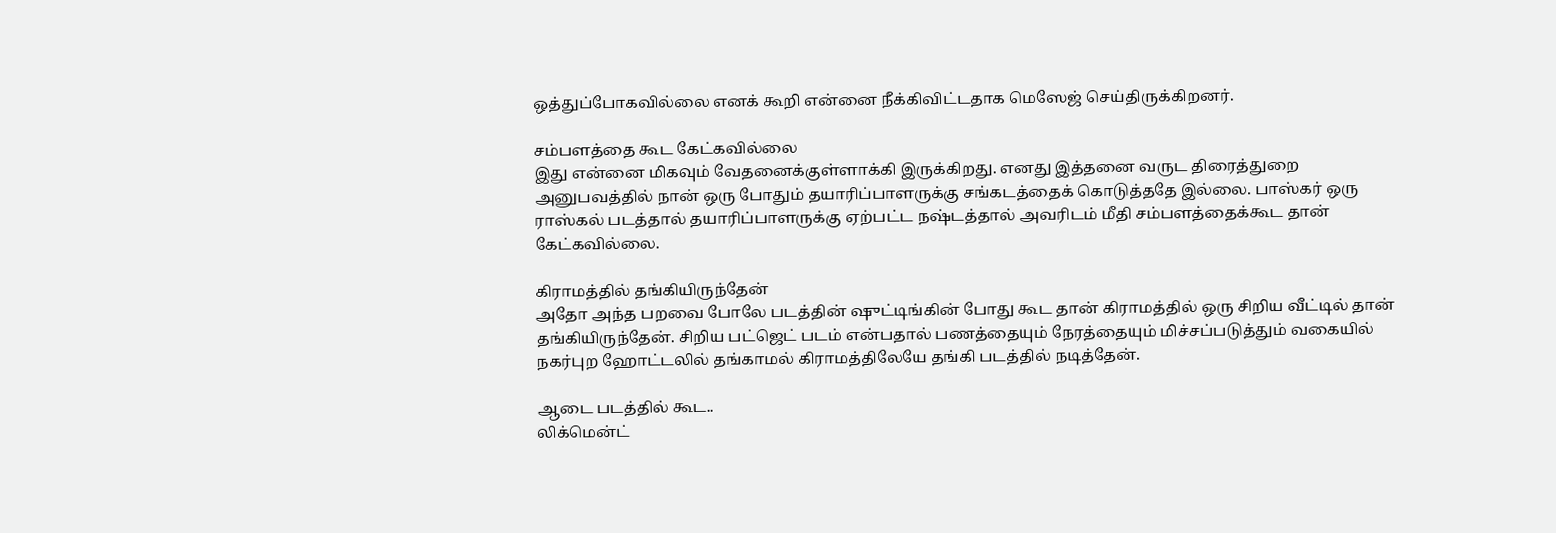ஒத்துப்போகவில்லை எனக் கூறி என்னை நீக்கிவிட்டதாக மெஸேஜ் செய்திருக்கிறனர்.

சம்பளத்தை கூட கேட்கவில்லை
இது என்னை மிகவும் வேதனைக்குள்ளாக்கி இருக்கிறது. எனது இத்தனை வருட திரைத்துறை அனுபவத்தில் நான் ஒரு போதும் தயாரிப்பாளருக்கு சங்கடத்தைக் கொடுத்ததே இல்லை. பாஸ்கர் ஒரு ராஸ்கல் படத்தால் தயாரிப்பாளருக்கு ஏற்பட்ட நஷ்டத்தால் அவரிடம் மீதி சம்பளத்தைக்கூட தான் கேட்கவில்லை.

கிராமத்தில் தங்கியிருந்தேன்
அதோ அந்த பறவை போலே படத்தின் ஷுட்டிங்கின் போது கூட தான் கிராமத்தில் ஒரு சிறிய வீட்டில் தான் தங்கியிருந்தேன். சிறிய பட்ஜெட் படம் என்பதால் பணத்தையும் நேரத்தையும் மிச்சப்படுத்தும் வகையில் நகர்புற ஹோட்டலில் தங்காமல் கிராமத்திலேயே தங்கி படத்தில் நடித்தேன்.

ஆடை படத்தில் கூட..
லிக்மென்ட்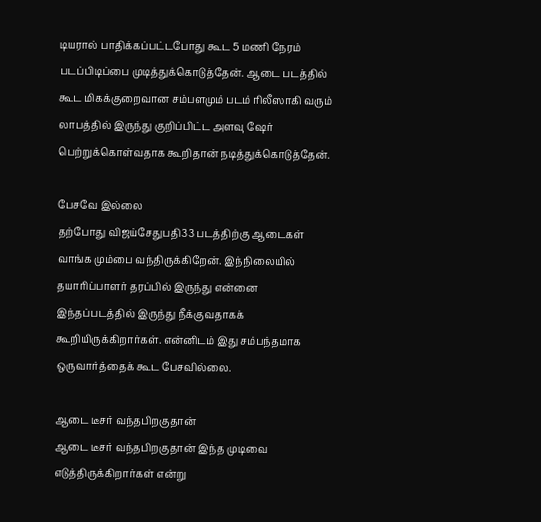டியரால் பாதிக்கப்பட்டபோது கூட 5 மணி நேரம் படப்பிடிப்பை முடித்துக்கொடுத்தேன். ஆடை படத்தில் கூட மிகக்குறைவான சம்பளமும் படம் ரிலீஸாகி வரும் லாபத்தில் இருந்து குறிப்பிட்ட அளவு ஷேர் பெற்றுக்கொள்வதாக கூறிதான் நடித்துக்கொடுத்தேன்.

பேசவே இல்லை
தற்போது விஜய்சேதுபதி33 படத்திற்கு ஆடைகள் வாங்க மும்பை வந்திருக்கிறேன். இந்நிலையில் தயாரிப்பாளர் தரப்பில் இருந்து என்னை இந்தப்படத்தில் இருந்து நீக்குவதாகக் கூறியிருக்கிறார்கள். என்னிடம் இது சம்பந்தமாக ஒருவார்த்தைக் கூட பேசவில்லை.

ஆடை டீசர் வந்தபிறகுதான்
ஆடை டீசர் வந்தபிறகுதான் இந்த முடிவை எடுத்திருக்கிறார்கள் என்று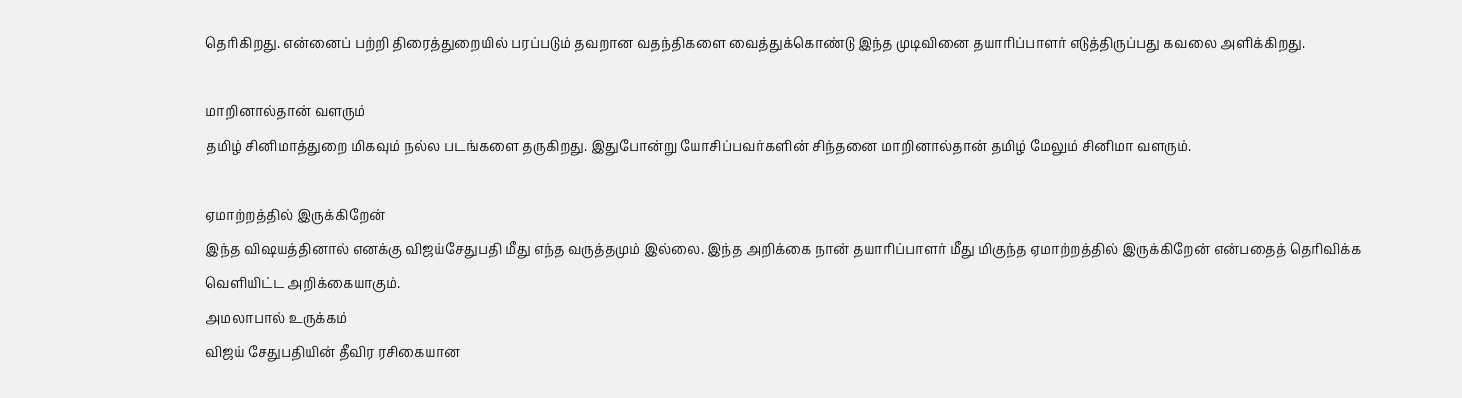தெரிகிறது. என்னைப் பற்றி திரைத்துறையில் பரப்படும் தவறான வதந்திகளை வைத்துக்கொண்டு இந்த முடிவினை தயாரிப்பாளர் எடுத்திருப்பது கவலை அளிக்கிறது.

மாறினால்தான் வளரும்
தமிழ் சினிமாத்துறை மிகவும் நல்ல படங்களை தருகிறது. இதுபோன்று யோசிப்பவர்களின் சிந்தனை மாறினால்தான் தமிழ் மேலும் சினிமா வளரும்.

ஏமாற்றத்தில் இருக்கிறேன்
இந்த விஷயத்தினால் எனக்கு விஜய்சேதுபதி மீது எந்த வருத்தமும் இல்லை. இந்த அறிக்கை நான் தயாரிப்பாளர் மீது மிகுந்த ஏமாற்றத்தில் இருக்கிறேன் என்பதைத் தெரிவிக்க வெளியிட்ட அறிக்கையாகும்.
அமலாபால் உருக்கம்
விஜய் சேதுபதியின் தீவிர ரசிகையான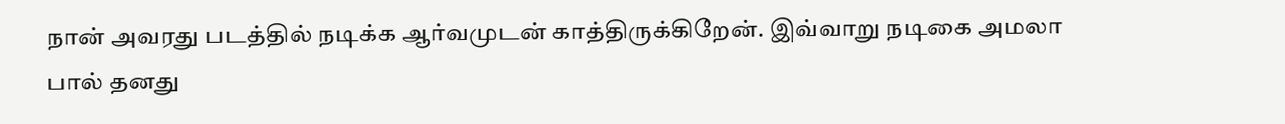நான் அவரது படத்தில் நடிக்க ஆர்வமுடன் காத்திருக்கிறேன். இவ்வாறு நடிகை அமலா பால் தனது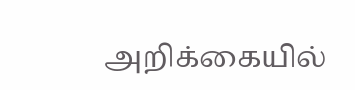அறிக்கையில்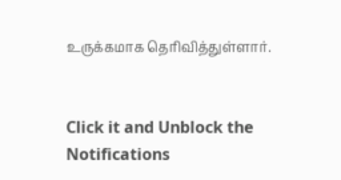உருக்கமாக தெரிவித்துள்ளார்.


Click it and Unblock the Notifications